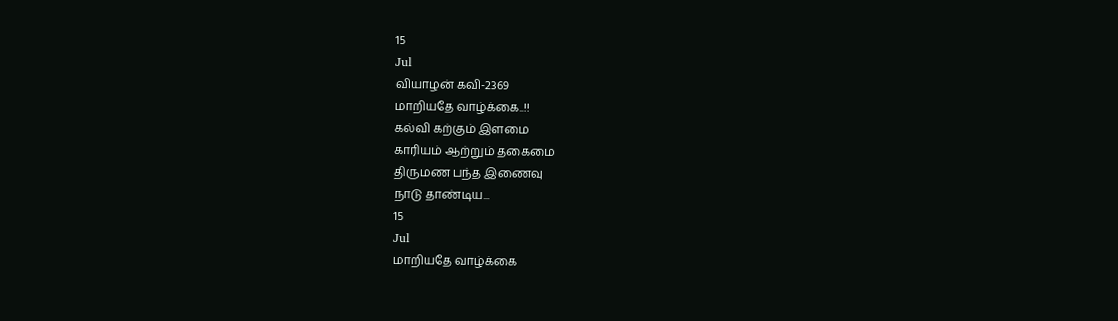15
Jul
வியாழன் கவி-2369
மாறியதே வாழ்க்கை..!!
கல்வி கற்கும் இளமை
காரியம் ஆற்றும் தகைமை
திருமண பந்த இணைவு
நாடு தாண்டிய...
15
Jul
மாறியதே வாழ்க்கை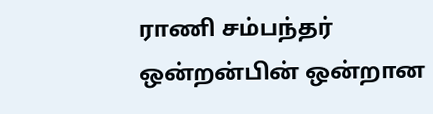ராணி சம்பந்தர்
ஒன்றன்பின் ஒன்றான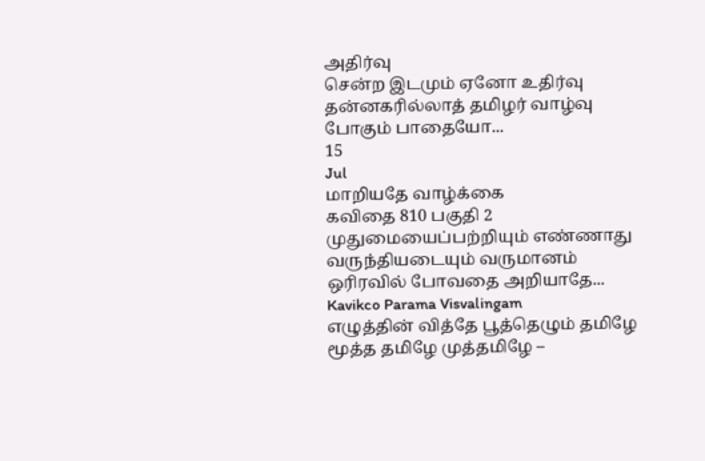அதிர்வு
சென்ற இடமும் ஏனோ உதிர்வு
தன்னகரில்லாத் தமிழர் வாழ்வு
போகும் பாதையோ...
15
Jul
மாறியதே வாழ்க்கை
கவிதை 810 பகுதி 2
முதுமையைப்பற்றியும் எண்ணாது வருந்தியடையும் வருமானம்
ஒரிரவில் போவதை அறியாதே...
Kavikco Parama Visvalingam
எழுத்தின் வித்தே பூத்தெழும் தமிழே
மூத்த தமிழே முத்தமிழே –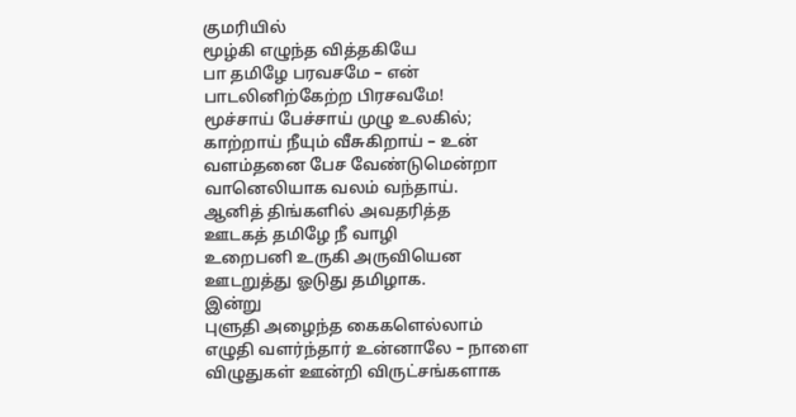குமரியில்
மூழ்கி எழுந்த வித்தகியே
பா தமிழே பரவசமே – என்
பாடலினிற்கேற்ற பிரசவமே!
மூச்சாய் பேச்சாய் முழு உலகில்;
காற்றாய் நீயும் வீசுகிறாய் – உன்
வளம்தனை பேச வேண்டுமென்றா
வானெலியாக வலம் வந்தாய்.
ஆனித் திங்களில் அவதரித்த
ஊடகத் தமிழே நீ வாழி
உறைபனி உருகி அருவியென
ஊடறுத்து ஓடுது தமிழாக.
இன்று
புளுதி அழைந்த கைகளெல்லாம்
எழுதி வளர்ந்தார் உன்னாலே – நாளை
விழுதுகள் ஊன்றி விருட்சங்களாக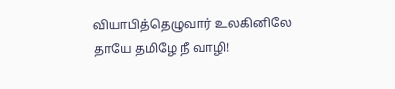வியாபித்தெழுவார் உலகினிலே
தாயே தமிழே நீ வாழி!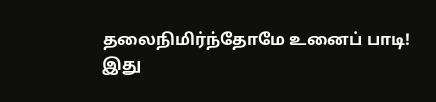தலைநிமிர்ந்தோமே உனைப் பாடி!
இது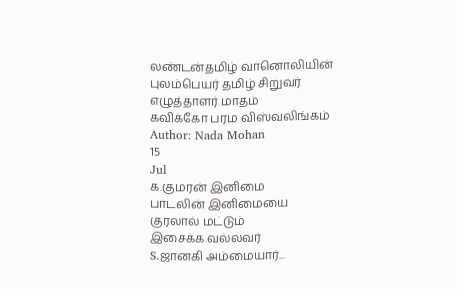லண்டன்தமிழ் வானொலியின்
புலம்பெயர் தமிழ் சிறுவர்
எழுத்தாளர் மாதம்
கவிக்கோ பரம விஸ்வலிங்கம்
Author: Nada Mohan
15
Jul
க.குமரன் இனிமை
பாடலின் இனிமையை
குரலால் மட்டும்
இசைக்க வல்லவர்
S.ஜானகி அம்மையார்...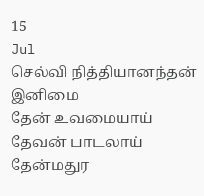15
Jul
செல்வி நித்தியானந்தன் இனிமை
தேன் உவமையாய்
தேவன் பாடலாய்
தேன்மதுர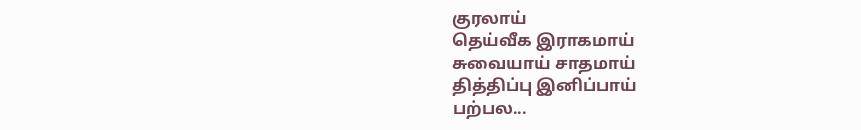குரலாய்
தெய்வீக இராகமாய்
சுவையாய் சாதமாய்
தித்திப்பு இனிப்பாய்
பற்பல...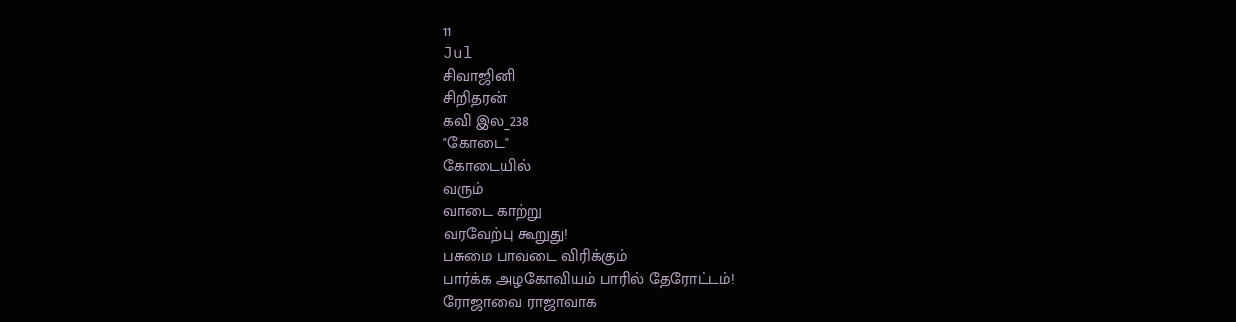11
Jul
சிவாஜினி
சிறிதரன்
கவி இல_238
"கோடை"
கோடையில்
வரும்
வாடை காற்று
வரவேற்பு கூறுது!
பசுமை பாவடை விரிக்கும்
பார்க்க அழகோவியம் பாரில் தேரோட்டம்!
ரோஜாவை ராஜாவாக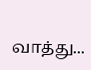வாத்து...